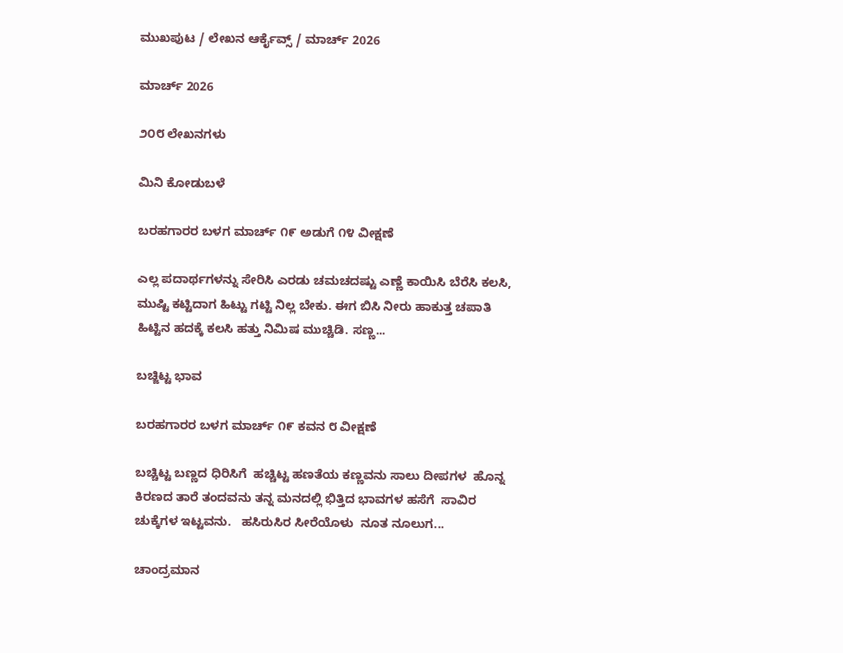ಮುಖಪುಟ / ಲೇಖನ ಆರ್ಕೈವ್ಸ್ / ಮಾರ್ಚ್ 2026

ಮಾರ್ಚ್ 2026

೨೦೮ ಲೇಖನಗಳು

ಮಿನಿ ಕೋಡುಬಳೆ

ಬರಹಗಾರರ ಬಳಗ ಮಾರ್ಚ್ ೧೯ ಅಡುಗೆ ೧೪ ವೀಕ್ಷಣೆ

ಎಲ್ಲ ಪದಾರ್ಥಗಳನ್ನು ಸೇರಿಸಿ ಎರಡು ಚಮಚದಷ್ಟು ಎಣ್ಣೆ ಕಾಯಿಸಿ ಬೆರೆಸಿ ಕಲಸಿ, ಮುಷ್ಟಿ ಕಟ್ಟಿದಾಗ ಹಿಟ್ಟು ಗಟ್ಟಿ ನಿಲ್ಲ ಬೇಕು. ಈಗ ಬಿಸಿ ನೀರು ಹಾಕುತ್ತ ಚಪಾತಿ ಹಿಟ್ಟಿನ ಹದಕ್ಕೆ ಕಲಸಿ ಹತ್ತು ನಿಮಿಷ ಮುಚ್ಚಿಡಿ. ಸಣ್ಣ...

ಬಚ್ಜಿಟ್ಟ ಭಾವ

ಬರಹಗಾರರ ಬಳಗ ಮಾರ್ಚ್ ೧೯ ಕವನ ೮ ವೀಕ್ಷಣೆ

ಬಚ್ಚಿಟ್ಟ ಬಣ್ಣದ ಧಿರಿಸಿಗೆ  ಹಚ್ಚಿಟ್ಟ ಹಣತೆಯ ಕಣ್ಣವನು ಸಾಲು ದೀಪಗಳ  ಹೊನ್ನ ಕಿರಣದ ತಾರೆ ತಂದವನು ತನ್ನ ಮನದಲ್ಲಿ ಭಿತ್ತಿದ ಭಾವಗಳ ಹಸೆಗೆ  ಸಾವಿರ ಚುಕ್ಕೆಗಳ ಇಟ್ಟವನು.   ಹಸಿರುಸಿರ ಸೀರೆಯೊಳು  ನೂತ ನೂಲುಗ...

ಚಾಂದ್ರಮಾನ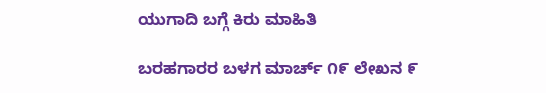ಯುಗಾದಿ ಬಗ್ಗೆ ಕಿರು ಮಾಹಿತಿ

ಬರಹಗಾರರ ಬಳಗ ಮಾರ್ಚ್ ೧೯ ಲೇಖನ ೯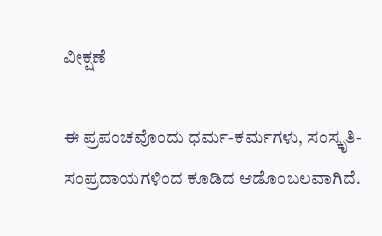ವೀಕ್ಷಣೆ

ಈ ಪ್ರಪಂಚವೊಂದು ಧರ್ಮ-ಕರ್ಮಗಳು, ಸಂಸ್ಕೃತಿ-ಸಂಪ್ರದಾಯಗಳಿಂದ ಕೂಡಿದ ಆಡೊಂಬಲವಾಗಿದೆ.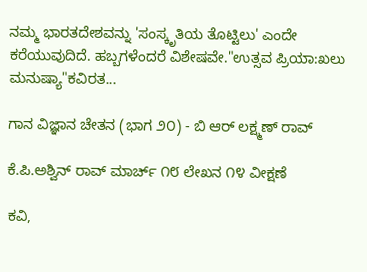ನಮ್ಮ ಭಾರತದೇಶವನ್ನು 'ಸಂಸ್ಕೃತಿಯ ತೊಟ್ಟಿಲು' ಎಂದೇ ಕರೆಯುವುದಿದೆ. ಹಬ್ಬಗಳೆಂದರೆ ವಿಶೇಷವೇ."ಉತ್ಸವ ಪ್ರಿಯಾ:ಖಲು ಮನುಷ್ಯಾ"ಕವಿರತ...

ಗಾನ ವಿಜ್ಞಾನ ಚೇತನ (ಭಾಗ ೨೦) - ಬಿ ಆರ್ ಲಕ್ಷ್ಮಣ್ ರಾವ್

ಕೆ.ಪಿ.ಅಶ್ವಿನ್ ರಾವ್ ಮಾರ್ಚ್ ೧೮ ಲೇಖನ ೧೪ ವೀಕ್ಷಣೆ

ಕವಿ,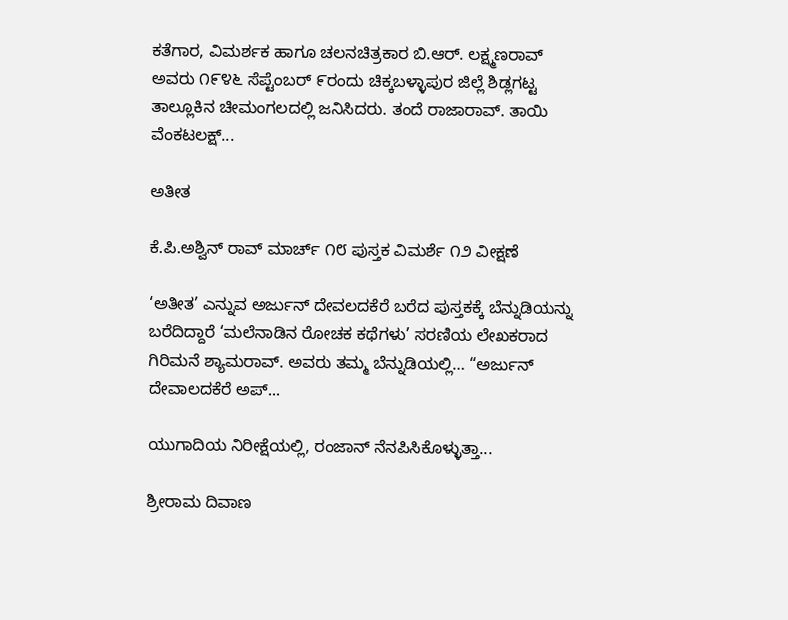ಕತೆಗಾರ, ವಿಮರ್ಶಕ ಹಾಗೂ ಚಲನಚಿತ್ರಕಾರ ಬಿ.ಆರ್‌. ಲಕ್ಷ್ಮಣರಾವ್‌ ಅವರು ೧೯೪೬ ಸೆಪ್ಟೆಂಬರ್ ೯ರಂದು ಚಿಕ್ಕಬಳ್ಳಾಪುರ ಜಿಲ್ಲೆ ಶಿಡ್ಲಗಟ್ಟ ತಾಲ್ಲೂಕಿನ ಚೀಮಂಗಲದಲ್ಲಿ ಜನಿಸಿದರು. ತಂದೆ ರಾಜಾರಾವ್. ತಾಯಿ ವೆಂಕಟಲಕ್ಷ್...

ಅತೀತ

ಕೆ.ಪಿ.ಅಶ್ವಿನ್ ರಾವ್ ಮಾರ್ಚ್ ೧೮ ಪುಸ್ತಕ ವಿಮರ್ಶೆ ೧೨ ವೀಕ್ಷಣೆ

‘ಅತೀತ’ ಎನ್ನುವ ಅರ್ಜುನ್ ದೇವಲದಕೆರೆ ಬರೆದ ಪುಸ್ತಕಕ್ಕೆ ಬೆನ್ನುಡಿಯನ್ನು ಬರೆದಿದ್ದಾರೆ ‘ಮಲೆನಾಡಿನ ರೋಚಕ ಕಥೆಗಳು’ ಸರಣಿಯ ಲೇಖಕರಾದ ಗಿರಿಮನೆ ಶ್ಯಾಮರಾವ್. ಅವರು ತಮ್ಮ ಬೆನ್ನುಡಿಯಲ್ಲಿ… “ಅರ್ಜುನ್‌ ದೇವಾಲದಕೆರೆ ಅಪ್...

ಯುಗಾದಿಯ ನಿರೀಕ್ಷೆಯಲ್ಲಿ, ರಂಜಾನ್ ನೆನಪಿಸಿಕೊಳ್ಳುತ್ತಾ...

ಶ್ರೀರಾಮ ದಿವಾಣ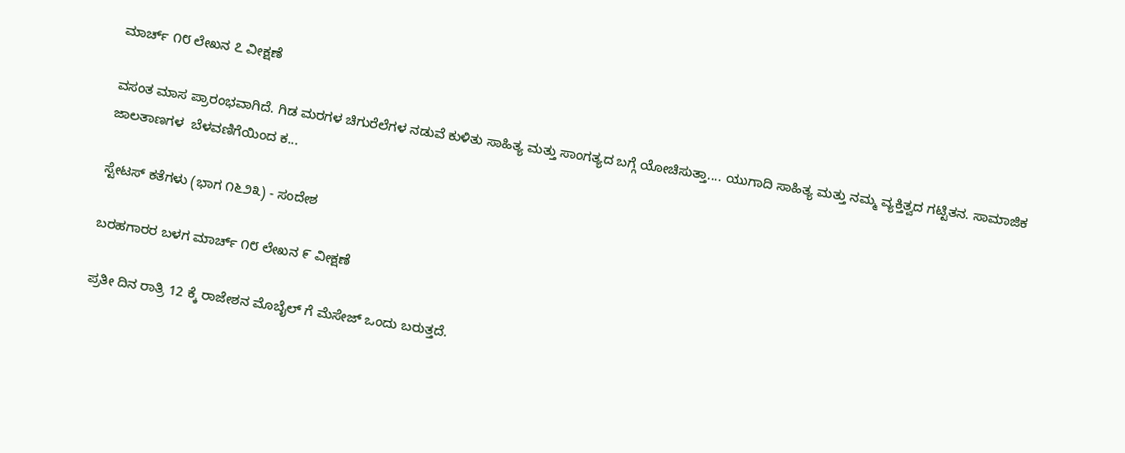ಮಾರ್ಚ್ ೧೮ ಲೇಖನ ೭ ವೀಕ್ಷಣೆ

ವಸಂತ ಮಾಸ ಪ್ರಾರಂಭವಾಗಿದೆ. ಗಿಡ ಮರಗಳ ಚಿಗುರೆಲೆಗಳ ನಡುವೆ ಕುಳಿತು ಸಾಹಿತ್ಯ ಮತ್ತು ಸಾಂಗತ್ಯದ ಬಗ್ಗೆ ಯೋಚಿಸುತ್ತಾ.... ಯುಗಾದಿ ಸಾಹಿತ್ಯ ಮತ್ತು ನಮ್ಮ ವ್ಯಕ್ತಿತ್ವದ ಗಟ್ಟಿತನ. ಸಾಮಾಜಿಕ ಜಾಲತಾಣಗಳ  ಬೆಳವಣಿಗೆಯಿಂದ ಕ...

ಸ್ಟೇಟಸ್ ಕತೆಗಳು (ಭಾಗ ೧೬೨೩) - ಸಂದೇಶ

ಬರಹಗಾರರ ಬಳಗ ಮಾರ್ಚ್ ೧೮ ಲೇಖನ ೯ ವೀಕ್ಷಣೆ

ಪ್ರತೀ‌ ದಿನ‌ ರಾತ್ರಿ 12 ಕ್ಕೆ ರಾಜೇಶನ ಮೊಬೈಲ್ ಗೆ ಮೆಸೇಜ್ ಒಂದು ಬರುತ್ತದೆ.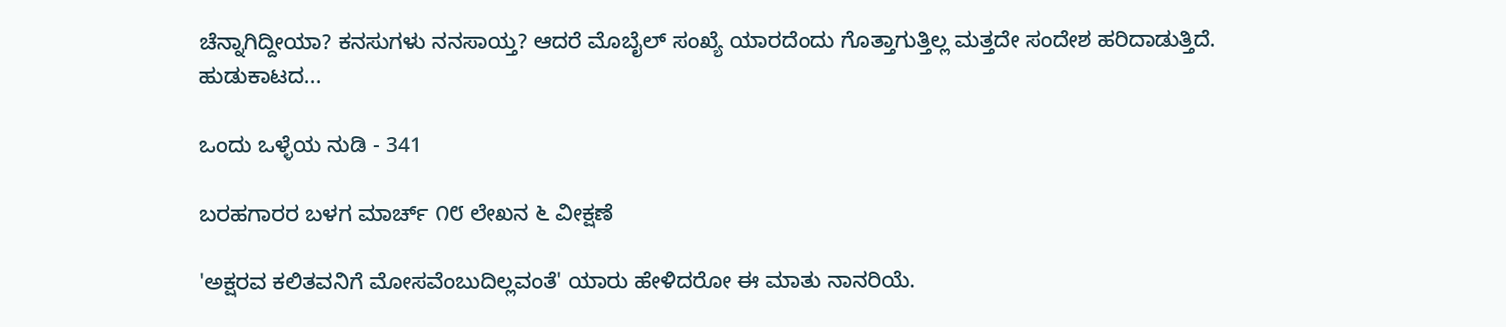ಚೆನ್ನಾಗಿದ್ದೀಯಾ? ಕನಸುಗಳು ನನಸಾಯ್ತ? ಆದರೆ ಮೊಬೈಲ್ ಸಂಖ್ಯೆ ಯಾರದೆಂದು ಗೊತ್ತಾಗುತ್ತಿಲ್ಲ ಮತ್ತದೇ ಸಂದೇಶ ಹರಿದಾಡುತ್ತಿದೆ. ಹುಡುಕಾಟದ...

ಒಂದು ಒಳ್ಳೆಯ ನುಡಿ - 341

ಬರಹಗಾರರ ಬಳಗ ಮಾರ್ಚ್ ೧೮ ಲೇಖನ ೬ ವೀಕ್ಷಣೆ

'ಅಕ್ಷರವ ಕಲಿತವನಿಗೆ ಮೋಸವೆಂಬುದಿಲ್ಲವಂತೆ' ಯಾರು ಹೇಳಿದರೋ ಈ ಮಾತು ನಾನರಿಯೆ.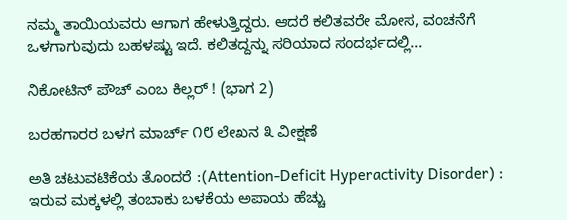ನಮ್ಮ ತಾಯಿಯವರು ಆಗಾಗ ಹೇಳುತ್ತಿದ್ದರು. ಆದರೆ ಕಲಿತವರೇ ಮೋಸ, ವಂಚನೆಗೆ ಒಳಗಾಗುವುದು ಬಹಳಷ್ಟು ಇದೆ. ಕಲಿತದ್ದನ್ನು ಸರಿಯಾದ ಸಂದರ್ಭದಲ್ಲಿ...

ನಿಕೋಟಿನ್ ಪೌಚ್ ಎಂಬ ಕಿಲ್ಲರ್ ! (ಭಾಗ 2)

ಬರಹಗಾರರ ಬಳಗ ಮಾರ್ಚ್ ೧೮ ಲೇಖನ ೩ ವೀಕ್ಷಣೆ

ಅತಿ ಚಟುವಟಿಕೆಯ ತೊಂದರೆ :(Attention-Deficit Hyperactivity Disorder) : ಇರುವ ಮಕ್ಕಳಲ್ಲಿ ತಂಬಾಕು ಬಳಕೆಯ ಅಪಾಯ ಹೆಚ್ಚು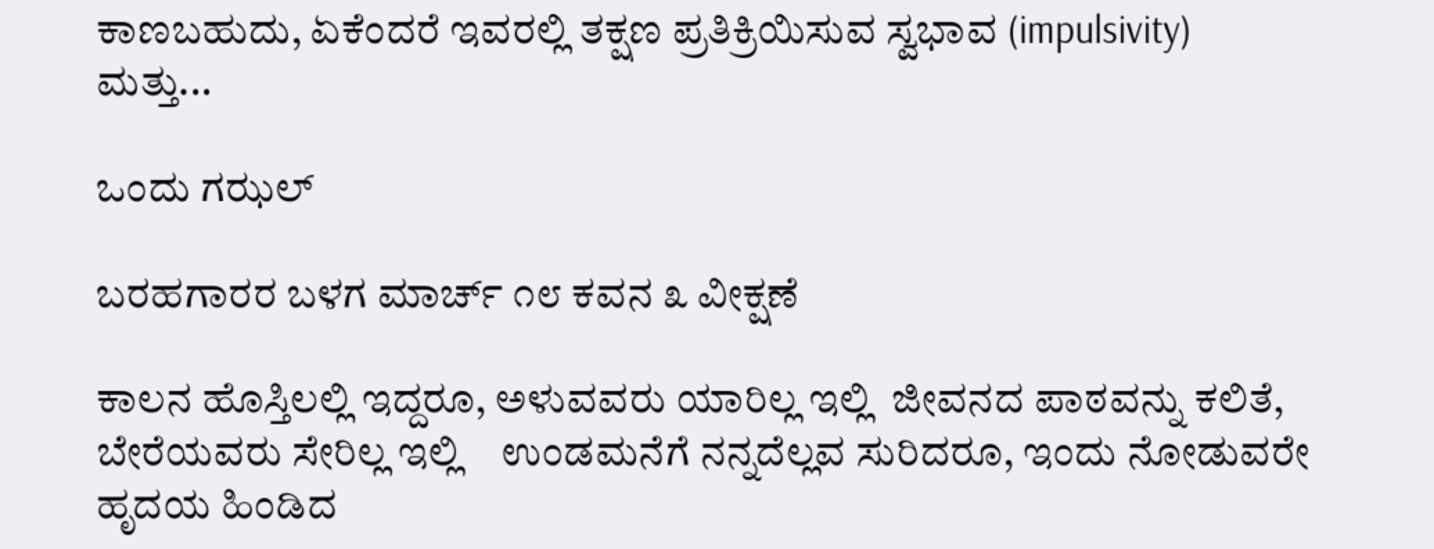ಕಾಣಬಹುದು, ಏಕೆಂದರೆ ಇವರಲ್ಲಿ ತಕ್ಷಣ ಪ್ರತಿಕ್ರಿಯಿಸುವ ಸ್ವಭಾವ (impulsivity) ಮತ್ತು...

ಒಂದು ಗಝಲ್

ಬರಹಗಾರರ ಬಳಗ ಮಾರ್ಚ್ ೧೮ ಕವನ ೩ ವೀಕ್ಷಣೆ

ಕಾಲನ ಹೊಸ್ತಿಲಲ್ಲಿ ಇದ್ದರೂ, ಅಳುವವರು ಯಾರಿಲ್ಲ ಇಲ್ಲಿ  ಜೀವನದ ಪಾಠವನ್ನು ಕಲಿತೆ, ಬೇರೆಯವರು ಸೇರಿಲ್ಲ ಇಲ್ಲಿ    ಉಂಡಮನೆಗೆ ನನ್ನದೆಲ್ಲವ ಸುರಿದರೂ, ಇಂದು ನೋಡುವರೇ  ಹೃದಯ ಹಿಂಡಿದ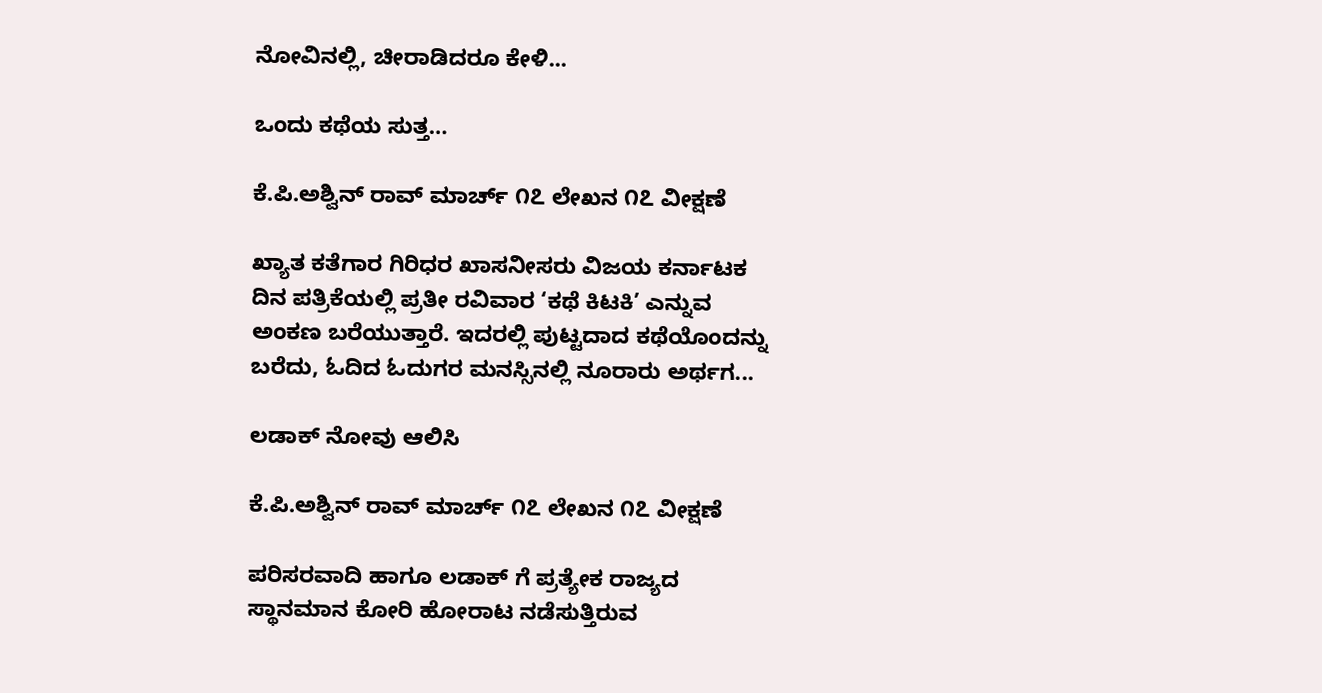ನೋವಿನಲ್ಲಿ, ಚೀರಾಡಿದರೂ ಕೇಳಿ...

ಒಂದು ಕಥೆಯ ಸುತ್ತ…

ಕೆ.ಪಿ.ಅಶ್ವಿನ್ ರಾವ್ ಮಾರ್ಚ್ ೧೭ ಲೇಖನ ೧೭ ವೀಕ್ಷಣೆ

ಖ್ಯಾತ ಕತೆಗಾರ ಗಿರಿಧರ ಖಾಸನೀಸರು ವಿಜಯ ಕರ್ನಾಟಕ ದಿನ ಪತ್ರಿಕೆಯಲ್ಲಿ ಪ್ರತೀ ರವಿವಾರ ‘ಕಥೆ ಕಿಟಕಿ’ ಎನ್ನುವ ಅಂಕಣ ಬರೆಯುತ್ತಾರೆ. ಇದರಲ್ಲಿ ಪುಟ್ಟದಾದ ಕಥೆಯೊಂದನ್ನು ಬರೆದು, ಓದಿದ ಓದುಗರ ಮನಸ್ಸಿನಲ್ಲಿ ನೂರಾರು ಅರ್ಥಗ...

ಲಡಾಕ್ ನೋವು ಆಲಿಸಿ

ಕೆ.ಪಿ.ಅಶ್ವಿನ್ ರಾವ್ ಮಾರ್ಚ್ ೧೭ ಲೇಖನ ೧೭ ವೀಕ್ಷಣೆ

ಪರಿಸರವಾದಿ ಹಾಗೂ ಲಡಾಕ್‌ ಗೆ ಪ್ರತ್ಯೇಕ ರಾಜ್ಯದ ಸ್ಥಾನಮಾನ ಕೋರಿ ಹೋರಾಟ ನಡೆಸುತ್ತಿರುವ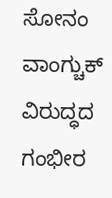ಸೋನಂ ವಾಂಗ್ಚುಕ್   ವಿರುದ್ಧದ ಗಂಭೀರ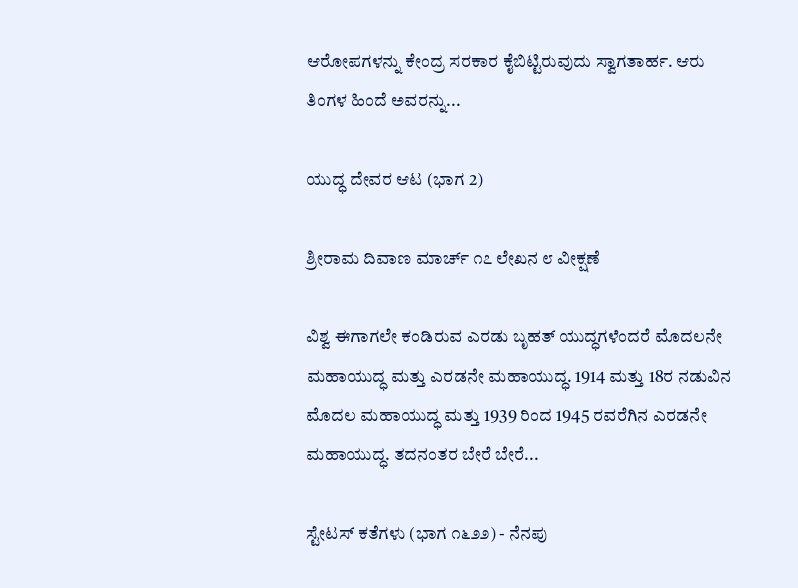ಆರೋಪಗಳನ್ನು ಕೇಂದ್ರ ಸರಕಾರ ಕೈಬಿಟ್ಟಿರುವುದು ಸ್ವಾಗತಾರ್ಹ. ಆರು ತಿಂಗಳ ಹಿಂದೆ ಅವರನ್ನು...

ಯುದ್ಧ ದೇವರ ಆಟ (ಭಾಗ 2)

ಶ್ರೀರಾಮ ದಿವಾಣ ಮಾರ್ಚ್ ೧೭ ಲೇಖನ ೮ ವೀಕ್ಷಣೆ

ವಿಶ್ವ ಈಗಾಗಲೇ ಕಂಡಿರುವ ಎರಡು ಬೃಹತ್ ಯುದ್ಧಗಳೆಂದರೆ ಮೊದಲನೇ ಮಹಾಯುದ್ಧ ಮತ್ತು ಎರಡನೇ ಮಹಾಯುದ್ಧ. 1914 ಮತ್ತು 18ರ ನಡುವಿನ ಮೊದಲ ಮಹಾಯುದ್ಧ ಮತ್ತು 1939 ರಿಂದ 1945 ರವರೆಗಿನ ಎರಡನೇ ಮಹಾಯುದ್ಧ. ತದನಂತರ ಬೇರೆ ಬೇರೆ...

ಸ್ಟೇಟಸ್ ಕತೆಗಳು (ಭಾಗ ೧೬೨೨) - ನೆನಪು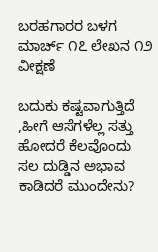ಬರಹಗಾರರ ಬಳಗ ಮಾರ್ಚ್ ೧೭ ಲೇಖನ ೧೨ ವೀಕ್ಷಣೆ

ಬದುಕು ಕಷ್ಟವಾಗುತ್ತಿದೆ ,ಹೀಗೆ ಆಸೆಗಳೆಲ್ಲ ಸತ್ತು ಹೋದರೆ ಕೆಲವೊಂದು ಸಲ ದುಡ್ಡಿನ ಅಭಾವ ಕಾಡಿದರೆ ಮುಂದೇನು?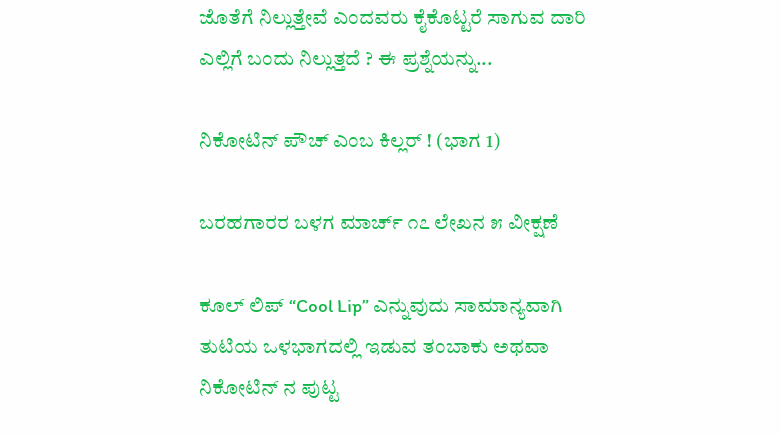ಜೊತೆಗೆ ನಿಲ್ಲುತ್ತೇವೆ ಎಂದವರು ಕೈಕೊಟ್ಟರೆ ಸಾಗುವ ದಾರಿ ಎಲ್ಲಿಗೆ ಬಂದು ನಿಲ್ಲುತ್ತದೆ ? ಈ ಪ್ರಶ್ನೆಯನ್ನು...

ನಿಕೋಟಿನ್ ಪೌಚ್ ಎಂಬ ಕಿಲ್ಲರ್ ! (ಭಾಗ 1)

ಬರಹಗಾರರ ಬಳಗ ಮಾರ್ಚ್ ೧೭ ಲೇಖನ ೫ ವೀಕ್ಷಣೆ

ಕೂಲ್ ಲಿಪ್ “Cool Lip” ಎನ್ನುವುದು ಸಾಮಾನ್ಯವಾಗಿ ತುಟಿಯ ಒಳಭಾಗದಲ್ಲಿ ಇಡುವ ತಂಬಾಕು ಅಥವಾ ನಿಕೋಟಿನ್ ನ ಪುಟ್ಟ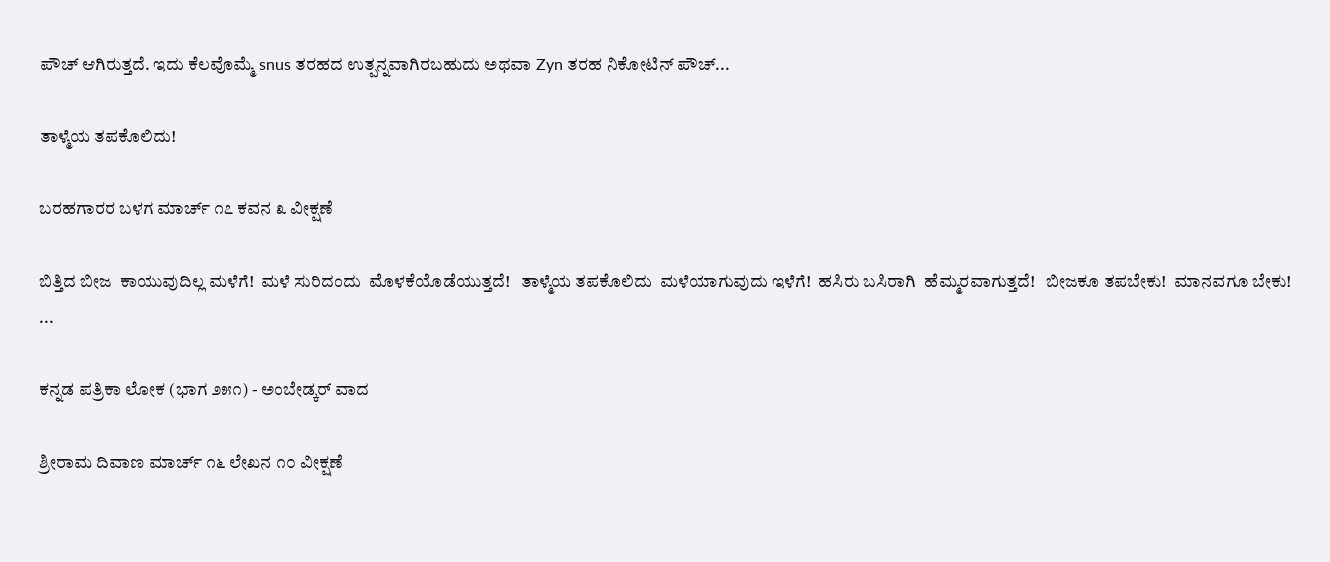ಪೌಚ್ ಆಗಿರುತ್ತದೆ. ಇದು ಕೆಲವೊಮ್ಮೆ snus ತರಹದ ಉತ್ಪನ್ನವಾಗಿರಬಹುದು ಅಥವಾ Zyn ತರಹ ನಿಕೋಟಿನ್ ಪೌಚ್...

ತಾಳ್ಮೆಯ ತಪಕೊಲಿದು!

ಬರಹಗಾರರ ಬಳಗ ಮಾರ್ಚ್ ೧೭ ಕವನ ೩ ವೀಕ್ಷಣೆ

ಬಿತ್ತಿದ ಬೀಜ  ಕಾಯುವುದಿಲ್ಲ ಮಳೆಗೆ!  ಮಳೆ ಸುರಿದಂದು  ಮೊಳಕೆಯೊಡೆಯುತ್ತದೆ!   ತಾಳ್ಮೆಯ ತಪಕೊಲಿದು  ಮಳೆಯಾಗುವುದು ಇಳೆಗೆ!  ಹಸಿರು ಬಸಿರಾಗಿ  ಹೆಮ್ಮರವಾಗುತ್ತದೆ!   ಬೀಜಕೂ ತಪಬೇಕು!  ಮಾನವಗೂ ಬೇಕು! ...

ಕನ್ನಡ ಪತ್ರಿಕಾ ಲೋಕ (ಭಾಗ ೨೫೧) - ಅಂಬೇಡ್ಕರ್ ವಾದ

ಶ್ರೀರಾಮ ದಿವಾಣ ಮಾರ್ಚ್ ೧೬ ಲೇಖನ ೧೦ ವೀಕ್ಷಣೆ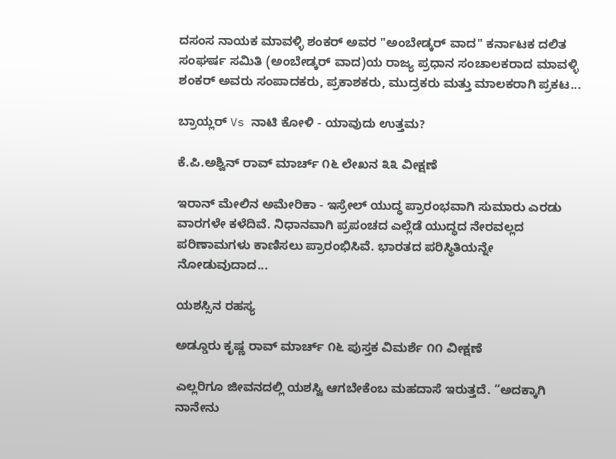ದಸಂಸ ನಾಯಕ ಮಾವಳ್ಳಿ ಶಂಕರ್ ಅವರ "ಅಂಬೇಡ್ಕರ್ ವಾದ" ಕರ್ನಾಟಕ ದಲಿತ ಸಂಘರ್ಷ ಸಮಿತಿ (ಅಂಬೇಡ್ಕರ್ ವಾದ)ಯ ರಾಜ್ಯ ಪ್ರಧಾನ ಸಂಚಾಲಕರಾದ ಮಾವಳ್ಳಿ ಶಂಕರ್ ಅವರು ಸಂಪಾದಕರು, ಪ್ರಕಾಶಕರು, ಮುದ್ರಕರು ಮತ್ತು ಮಾಲಕರಾಗಿ ಪ್ರಕಟ...

ಬ್ರಾಯ್ಲರ್ Vs ನಾಟಿ ಕೋಳಿ - ಯಾವುದು ಉತ್ತಮ?

ಕೆ.ಪಿ.ಅಶ್ವಿನ್ ರಾವ್ ಮಾರ್ಚ್ ೧೬ ಲೇಖನ ೩೩ ವೀಕ್ಷಣೆ

ಇರಾನ್ ಮೇಲಿನ ಅಮೇರಿಕಾ - ಇಸ್ರೇಲ್ ಯುದ್ಧ ಪ್ರಾರಂಭವಾಗಿ ಸುಮಾರು ಎರಡು ವಾರಗಳೇ ಕಳೆದಿವೆ. ನಿಧಾನವಾಗಿ ಪ್ರಪಂಚದ ಎಲ್ಲೆಡೆ ಯುದ್ಧದ ನೇರವಲ್ಲದ ಪರಿಣಾಮಗಳು ಕಾಣಿಸಲು ಪ್ರಾರಂಭಿಸಿವೆ. ಭಾರತದ ಪರಿಸ್ಥಿತಿಯನ್ನೇ ನೋಡುವುದಾದ...

ಯಶಸ್ಸಿನ ರಹಸ್ಯ

ಅಡ್ಡೂರು ಕೃಷ್ಣ ರಾವ್ ಮಾರ್ಚ್ ೧೬ ಪುಸ್ತಕ ವಿಮರ್ಶೆ ೧೧ ವೀಕ್ಷಣೆ

ಎಲ್ಲರಿಗೂ ಜೀವನದಲ್ಲಿ ಯಶಸ್ವಿ ಆಗಬೇಕೆಂಬ ಮಹದಾಸೆ ಇರುತ್ತದೆ. “ಅದಕ್ಕಾಗಿ ನಾನೇನು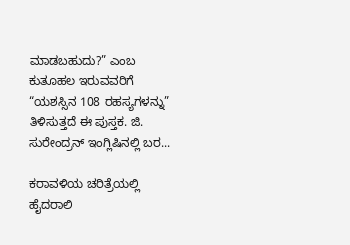ಮಾಡಬಹುದು?” ಎಂಬ ಕುತೂಹಲ ಇರುವವರಿಗೆ “ಯಶಸ್ಸಿನ 108 ರಹಸ್ಯಗಳನ್ನು” ತಿಳಿಸುತ್ತದೆ ಈ ಪುಸ್ತಕ. ಜಿ. ಸುರೇಂದ್ರನ್ ಇಂಗ್ಲಿಷಿನಲ್ಲಿ ಬರ...

ಕರಾವಳಿಯ ಚರಿತ್ರೆಯಲ್ಲಿ ಹೈದರಾಲಿ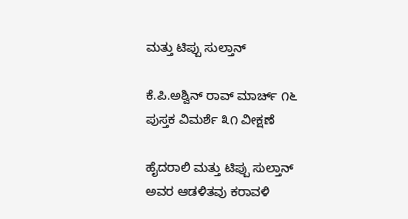ಮತ್ತು ಟಿಪ್ಪು ಸುಲ್ತಾನ್

ಕೆ.ಪಿ.ಅಶ್ವಿನ್ ರಾವ್ ಮಾರ್ಚ್ ೧೬ ಪುಸ್ತಕ ವಿಮರ್ಶೆ ೩೧ ವೀಕ್ಷಣೆ

ಹೈದರಾಲಿ ಮತ್ತು ಟಿಪ್ಪು ಸುಲ್ತಾನ್ ಅವರ ಆಡಳಿತವು ಕರಾವಳಿ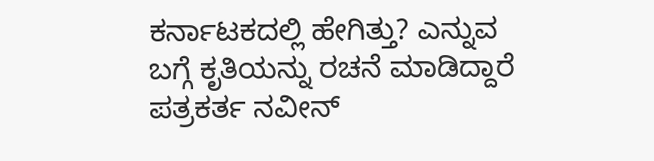ಕರ್ನಾಟಕದಲ್ಲಿ ಹೇಗಿತ್ತು? ಎನ್ನುವ ಬಗ್ಗೆ ಕೃತಿಯನ್ನು ರಚನೆ ಮಾಡಿದ್ದಾರೆ ಪತ್ರಕರ್ತ ನವೀನ್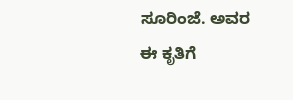ಸೂರಿಂಜೆ. ಅವರ ಈ ಕೃತಿಗೆ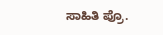ಸಾಹಿತಿ ಪ್ರೊ.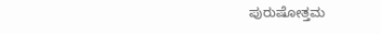ಪುರುಷೋತ್ತಮ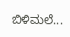ಬಿಳಿಮಲೆ...